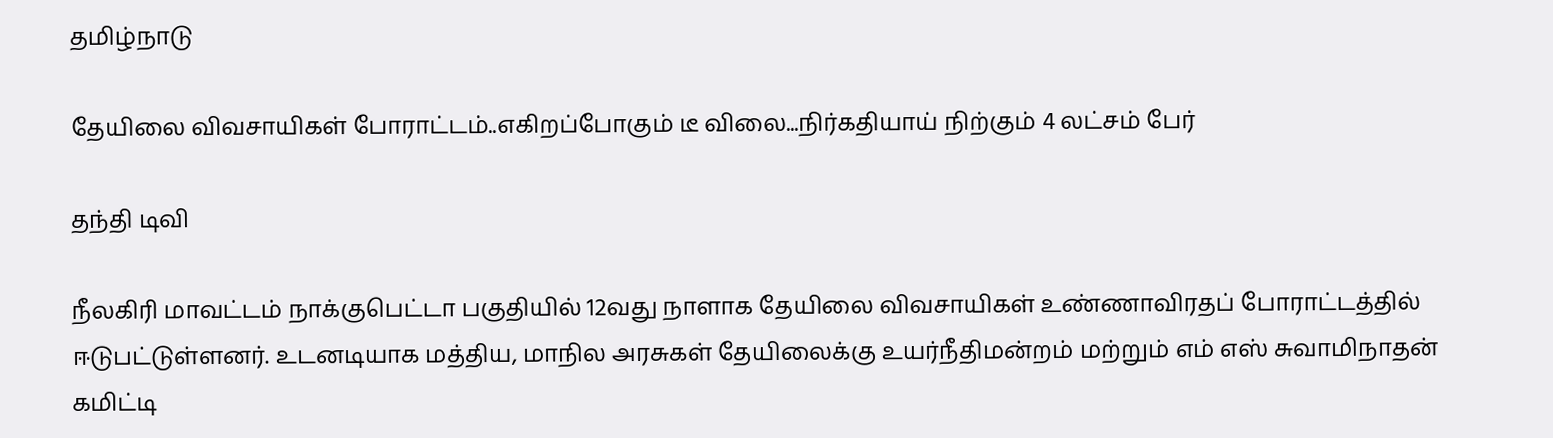தமிழ்நாடு

தேயிலை விவசாயிகள் போராட்டம்..எகிறப்போகும் டீ விலை...நிர்கதியாய் நிற்கும் 4 லட்சம் பேர்

தந்தி டிவி

நீலகிரி மாவட்டம் நாக்குபெட்டா பகுதியில் 12வது நாளாக தேயிலை விவசாயிகள் உண்ணாவிரதப் போராட்டத்தில் ஈடுபட்டுள்ளனர். உடனடியாக மத்திய, மாநில அரசுகள் தேயிலைக்கு உயர்நீதிமன்றம் மற்றும் எம் எஸ் சுவாமிநாதன் கமிட்டி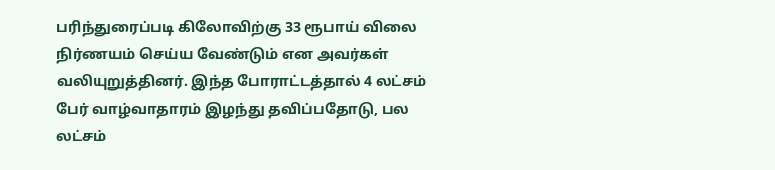பரிந்துரைப்படி கிலோவிற்கு 33 ரூபாய் விலை நிர்ணயம் செய்ய வேண்டும் என அவர்கள் வலியுறுத்தினர். இந்த போராட்டத்தால் 4 லட்சம் பேர் வாழ்வாதாரம் இழந்து தவிப்பதோடு, பல லட்சம்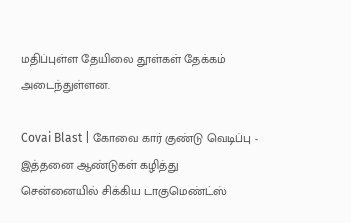மதிப்புள்ள தேயிலை தூள்கள் தேக்கம் அடைந்துள்ளன.

Covai Blast | கோவை கார் குண்டு வெடிப்பு - இத்தனை ஆண்டுகள் கழித்து சென்னையில் சிக்கிய டாகுமெண்ட்ஸ்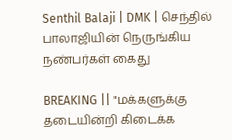Senthil Balaji | DMK | செந்தில் பாலாஜியின் நெருங்கிய நண்பர்கள் கைது

BREAKING || "மக்களுக்கு தடையின்றி கிடைக்க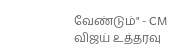வேண்டும்" - CM விஜய் உத்தரவு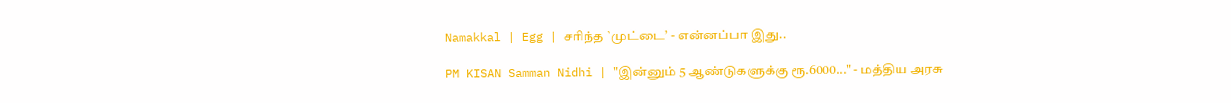Namakkal | Egg | சரிந்த `முட்டை’ - என்னப்பா இது..

PM KISAN Samman Nidhi | "இன்னும் 5 ஆண்டுகளுக்கு ரூ.6000..." - மத்திய அரசு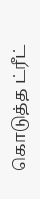கொடுத்த ட்ரீட்